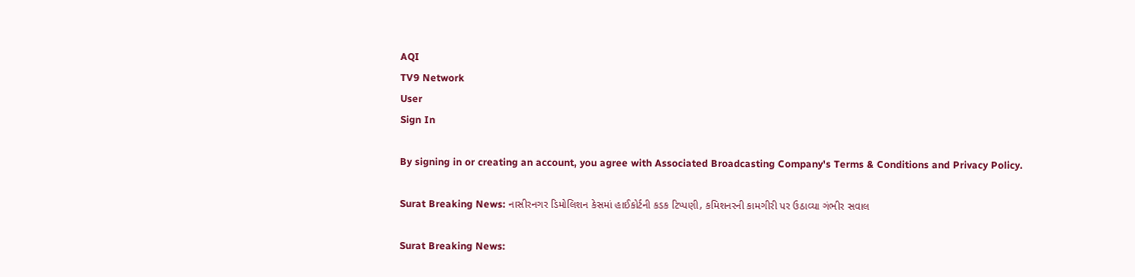AQI
TV9 Network
User
Sign In

By signing in or creating an account, you agree with Associated Broadcasting Company's Terms & Conditions and Privacy Policy.

Surat Breaking News: નાસીરનગર ડિમોલિશન કેસમાં હાઈકોર્ટની કડક ટિપ્પણી, કમિશનરની કામગીરી પર ઉઠાવ્યા ગંભીર સવાલ

Surat Breaking News: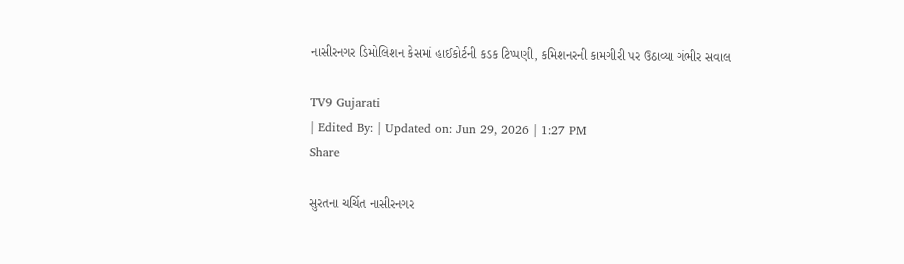નાસીરનગર ડિમોલિશન કેસમાં હાઈકોર્ટની કડક ટિપ્પણી, કમિશનરની કામગીરી પર ઉઠાવ્યા ગંભીર સવાલ

TV9 Gujarati
| Edited By: | Updated on: Jun 29, 2026 | 1:27 PM
Share

સુરતના ચર્ચિત નાસીરનગર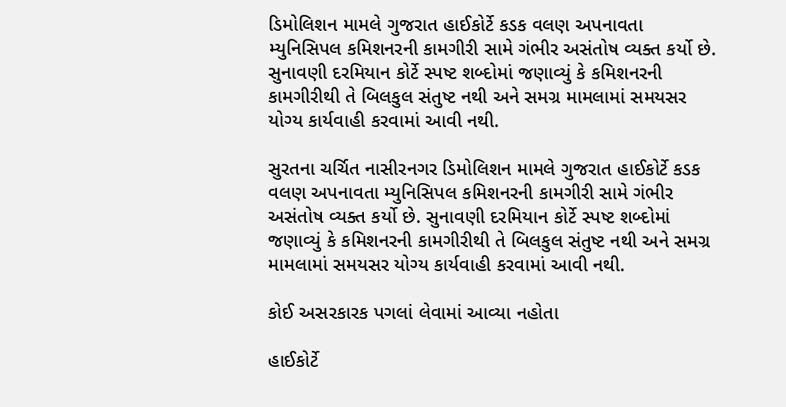ડિમોલિશન મામલે ગુજરાત હાઈકોર્ટે કડક વલણ અપનાવતા મ્યુનિસિપલ કમિશનરની કામગીરી સામે ગંભીર અસંતોષ વ્યક્ત કર્યો છે. સુનાવણી દરમિયાન કોર્ટે સ્પષ્ટ શબ્દોમાં જણાવ્યું કે કમિશનરની કામગીરીથી તે બિલકુલ સંતુષ્ટ નથી અને સમગ્ર મામલામાં સમયસર યોગ્ય કાર્યવાહી કરવામાં આવી નથી.

સુરતના ચર્ચિત નાસીરનગર ડિમોલિશન મામલે ગુજરાત હાઈકોર્ટે કડક વલણ અપનાવતા મ્યુનિસિપલ કમિશનરની કામગીરી સામે ગંભીર અસંતોષ વ્યક્ત કર્યો છે. સુનાવણી દરમિયાન કોર્ટે સ્પષ્ટ શબ્દોમાં જણાવ્યું કે કમિશનરની કામગીરીથી તે બિલકુલ સંતુષ્ટ નથી અને સમગ્ર મામલામાં સમયસર યોગ્ય કાર્યવાહી કરવામાં આવી નથી.

કોઈ અસરકારક પગલાં લેવામાં આવ્યા નહોતા

હાઈકોર્ટે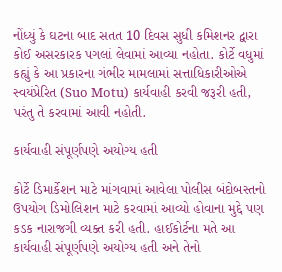નોંધ્યું કે ઘટના બાદ સતત 10 દિવસ સુધી કમિશનર દ્વારા કોઈ અસરકારક પગલાં લેવામાં આવ્યા નહોતા. કોર્ટે વધુમાં કહ્યું કે આ પ્રકારના ગંભીર મામલામાં સત્તાધિકારીઓએ સ્વયંપ્રેરિત (Suo Motu) કાર્યવાહી કરવી જરૂરી હતી, પરંતુ તે કરવામાં આવી નહોતી.

કાર્યવાહી સંપૂર્ણપણે અયોગ્ય હતી

કોર્ટે ડિમાર્કેશન માટે માંગવામાં આવેલા પોલીસ બંદોબસ્તનો ઉપયોગ ડિમોલિશન માટે કરવામાં આવ્યો હોવાના મુદ્દે પણ કડક નારાજગી વ્યક્ત કરી હતી. હાઈકોર્ટના મતે આ કાર્યવાહી સંપૂર્ણપણે અયોગ્ય હતી અને તેનો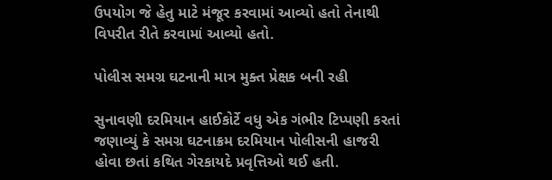ઉપયોગ જે હેતુ માટે મંજૂર કરવામાં આવ્યો હતો તેનાથી વિપરીત રીતે કરવામાં આવ્યો હતો.

પોલીસ સમગ્ર ઘટનાની માત્ર મુક્ત પ્રેક્ષક બની રહી

સુનાવણી દરમિયાન હાઈકોર્ટે વધુ એક ગંભીર ટિપ્પણી કરતાં જણાવ્યું કે સમગ્ર ઘટનાક્રમ દરમિયાન પોલીસની હાજરી હોવા છતાં કથિત ગેરકાયદે પ્રવૃત્તિઓ થઈ હતી.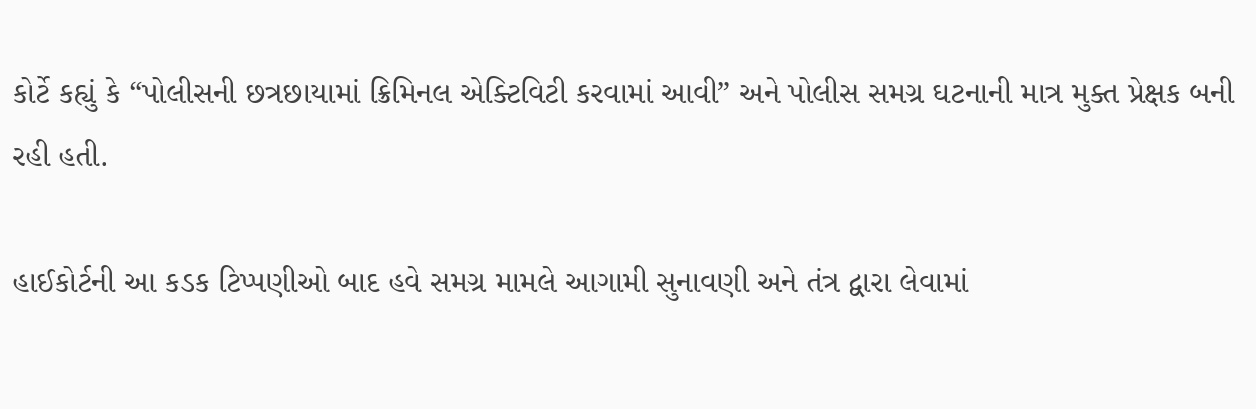કોર્ટે કહ્યું કે “પોલીસની છત્રછાયામાં ક્રિમિનલ એક્ટિવિટી કરવામાં આવી” અને પોલીસ સમગ્ર ઘટનાની માત્ર મુક્ત પ્રેક્ષક બની રહી હતી.

હાઈકોર્ટની આ કડક ટિપ્પણીઓ બાદ હવે સમગ્ર મામલે આગામી સુનાવણી અને તંત્ર દ્વારા લેવામાં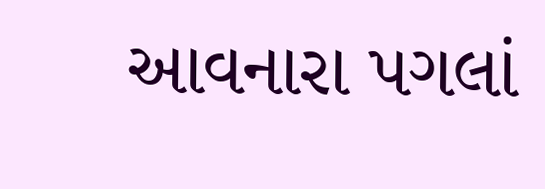આવનારા પગલાં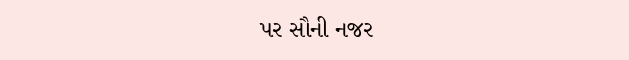પર સૌની નજર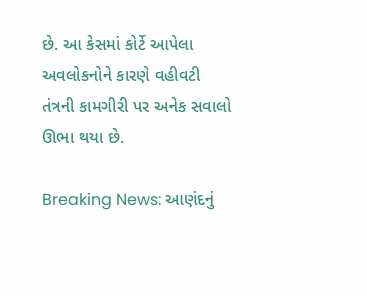છે. આ કેસમાં કોર્ટે આપેલા અવલોકનોને કારણે વહીવટી તંત્રની કામગીરી પર અનેક સવાલો ઊભા થયા છે.

Breaking News: આણંદનું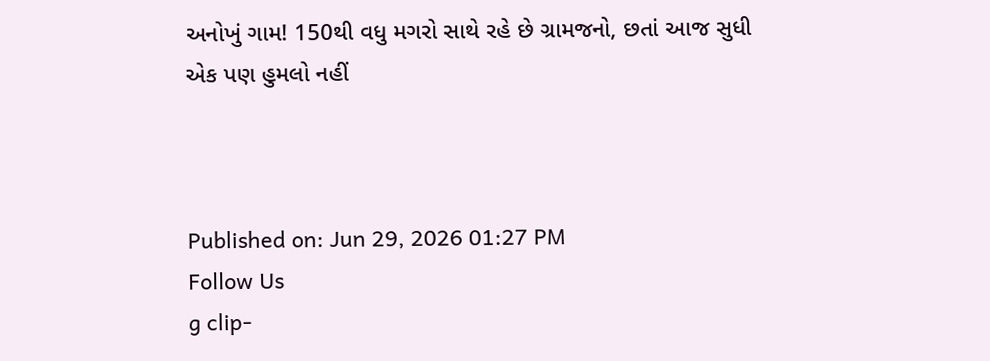અનોખું ગામ! 150થી વધુ મગરો સાથે રહે છે ગ્રામજનો, છતાં આજ સુધી એક પણ હુમલો નહીં



Published on: Jun 29, 2026 01:27 PM
Follow Us
g clip-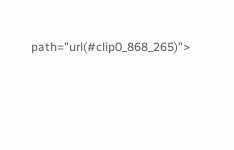path="url(#clip0_868_265)">